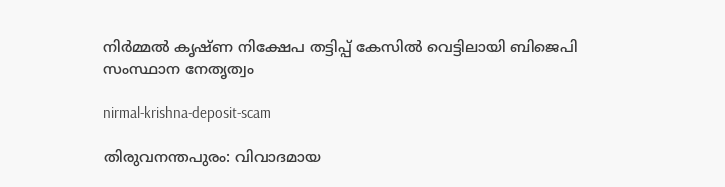നിർമ്മൽ കൃഷ്ണ നിക്ഷേപ തട്ടിപ്പ് കേസിൽ വെട്ടിലായി ബിജെപി സംസ്ഥാന നേതൃത്വം

nirmal-krishna-deposit-scam

തിരുവനന്തപുരം: വിവാദമായ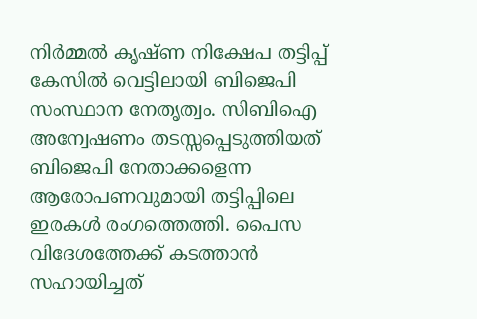നിർമ്മൽ കൃഷ്ണ നിക്ഷേപ തട്ടിപ്പ് കേസിൽ വെട്ടിലായി ബിജെപി സംസ്ഥാന നേതൃത്വം. സിബിഐ അന്വേഷണം തടസ്സപ്പെടുത്തിയത് ബിജെപി നേതാക്കളെന്ന ആരോപണവുമായി തട്ടിപ്പിലെ ഇരകൾ രംഗത്തെത്തി. പൈസ വിദേശത്തേക്ക് കടത്താൻ സഹായിച്ചത്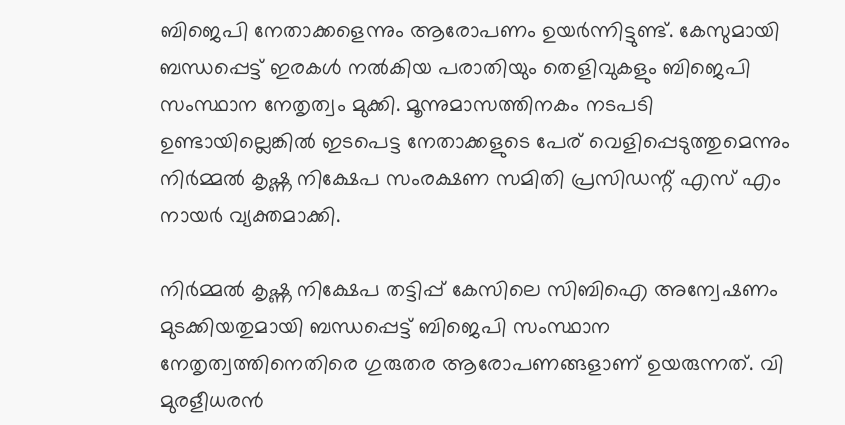ബിജെപി നേതാക്കളെന്നും ആരോപണം ഉയർന്നിട്ടുണ്ട്. കേസുമായി ബന്ധപ്പെട്ട് ഇരകൾ നൽകിയ പരാതിയും തെളിവുകളും ബിജെപി സംസ്ഥാന നേതൃത്വം മുക്കി. മൂന്നുമാസത്തിനകം നടപടി ഉണ്ടായില്ലെങ്കിൽ ഇടപെട്ട നേതാക്കളുടെ പേര് വെളിപ്പെടുത്തുമെന്നും നിർമ്മൽ കൃഷ്ണ നിക്ഷേപ സംരക്ഷണ സമിതി പ്രസിഡന്റ് എസ് എം നായർ വ്യക്തമാക്കി.

നിർമ്മൽ കൃഷ്ണ നിക്ഷേപ തട്ടിപ്പ് കേസിലെ സിബിഐ അന്വേഷണം മുടക്കിയതുമായി ബന്ധപ്പെട്ട് ബിജെപി സംസ്ഥാന നേതൃത്വത്തിനെതിരെ ഗുരുതര ആരോപണങ്ങളാണ് ഉയരുന്നത്. വി മുരളീധരൻ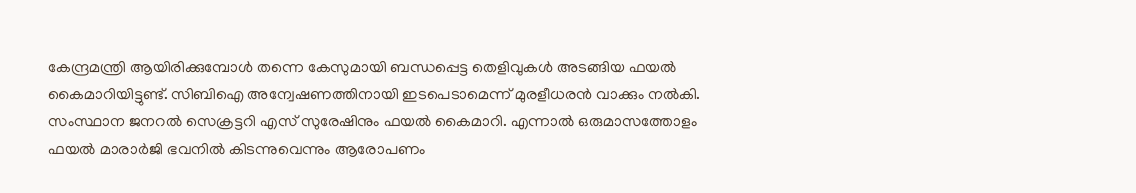കേന്ദ്രമന്ത്രി ആയിരിക്കുമ്പോൾ തന്നെ കേസുമായി ബന്ധപ്പെട്ട തെളിവുകൾ അടങ്ങിയ ഫയൽ കൈമാറിയിട്ടുണ്ട്. സിബിഐ അന്വേഷണത്തിനായി ഇടപെടാമെന്ന് മുരളീധരൻ വാക്കും നൽകി. സംസ്ഥാന ജനറൽ സെക്രട്ടറി എസ് സുരേഷിനും ഫയൽ കൈമാറി. എന്നാൽ ഒരുമാസത്തോളം ഫയൽ മാരാർജി ഭവനിൽ കിടന്നുവെന്നും ആരോപണം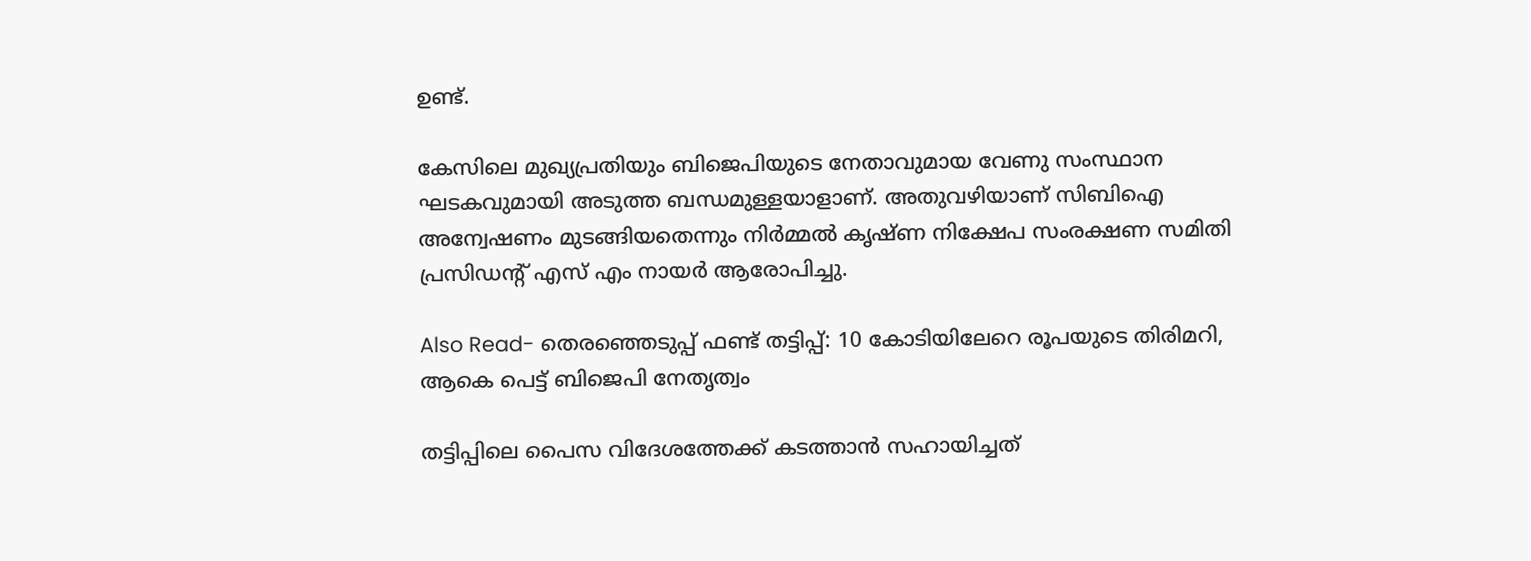ഉണ്ട്.

കേസിലെ മുഖ്യപ്രതിയും ബിജെപിയുടെ നേതാവുമായ വേണു സംസ്ഥാന ഘടകവുമായി അടുത്ത ബന്ധമുള്ളയാളാണ്. അതുവഴിയാണ് സിബിഐ അന്വേഷണം മുടങ്ങിയതെന്നും നിർമ്മൽ കൃഷ്ണ നിക്ഷേപ സംരക്ഷണ സമിതി പ്രസിഡന്റ് എസ് എം നായർ ആരോപിച്ചു.

Also Read- തെരഞ്ഞെടുപ്പ് ഫണ്ട് തട്ടിപ്പ്: 10 കോടിയിലേറെ രൂപയുടെ തിരിമറി, ആകെ പെട്ട് ബിജെപി നേതൃത്വം

തട്ടിപ്പിലെ പൈസ വിദേശത്തേക്ക് കടത്താൻ സഹായിച്ചത്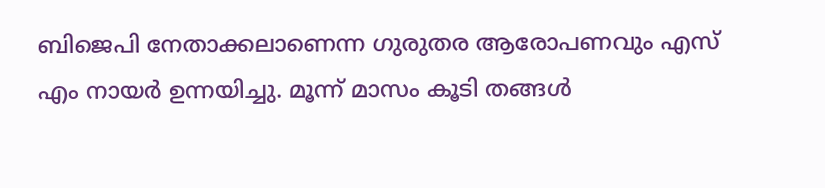ബിജെപി നേതാക്കലാണെന്ന ഗുരുതര ആരോപണവും എസ് എം നായർ ഉന്നയിച്ചു. മൂന്ന് മാസം കൂടി തങ്ങൾ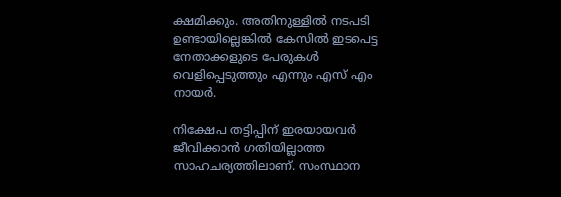ക്ഷമിക്കും. അതിനുള്ളിൽ നടപടി ഉണ്ടായില്ലെങ്കിൽ കേസിൽ ഇടപെട്ട നേതാക്കളുടെ പേരുകൾ വെളിപ്പെടുത്തും എന്നും എസ് എം നായർ.

നിക്ഷേപ തട്ടിപ്പിന് ഇരയായവർ ജീവിക്കാൻ ഗതിയില്ലാത്ത സാഹചര്യത്തിലാണ്. സംസ്ഥാന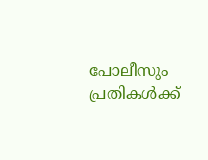പോലീസും പ്രതികൾക്ക്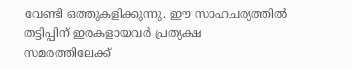വേണ്ടി ഒത്തുകളിക്കുന്നു. ഈ സാഹചര്യത്തിൽ തട്ടിപ്പിന് ഇരകളായവർ പ്രത്യക്ഷ സമരത്തിലേക്ക്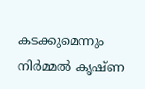കടക്കുമെന്നും നിർമ്മൽ കൃഷ്ണ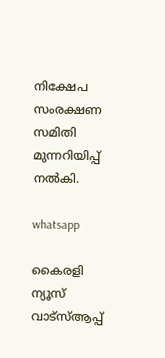നിക്ഷേപ സംരക്ഷണ സമിതി മുന്നറിയിപ്പ് നൽകി.

whatsapp

കൈരളി ന്യൂസ് വാട്‌സ്ആപ്പ്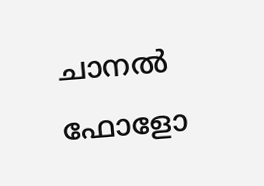ചാനല്‍ ഫോളോ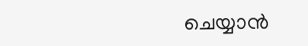ചെയ്യാന്‍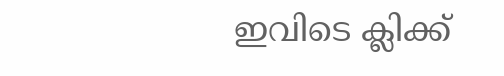ഇവിടെ ക്ലിക്ക്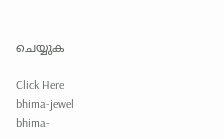ചെയ്യുക

Click Here
bhima-jewel
bhima-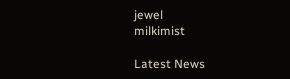jewel
milkimist

Latest News